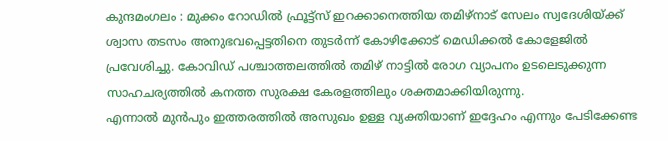കുന്ദമംഗലം : മുക്കം റോഡിൽ ഫ്രൂട്ട്സ് ഇറക്കാനെത്തിയ തമിഴ്നാട് സേലം സ്വദേശിയ്ക്ക് ശ്വാസ തടസം അനുഭവപ്പെട്ടതിനെ തുടർന്ന് കോഴിക്കോട് മെഡിക്കൽ കോളേജിൽ പ്രവേശിച്ചു. കോവിഡ് പശ്ചാത്തലത്തിൽ തമിഴ് നാട്ടിൽ രോഗ വ്യാപനം ഉടലെടുക്കുന്ന സാഹചര്യത്തിൽ കനത്ത സുരക്ഷ കേരളത്തിലും ശക്തമാക്കിയിരുന്നു.
എന്നാൽ മുൻപും ഇത്തരത്തിൽ അസുഖം ഉള്ള വ്യക്തിയാണ് ഇദ്ദേഹം എന്നും പേടിക്കേണ്ട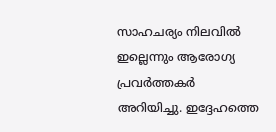സാഹചര്യം നിലവിൽ ഇല്ലെന്നും ആരോഗ്യ പ്രവർത്തകർ അറിയിച്ചു. ഇദ്ദേഹത്തെ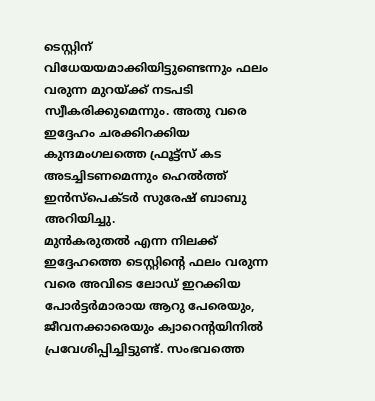ടെസ്റ്റിന് വിധേയയമാക്കിയിട്ടുണ്ടെന്നും ഫലം വരുന്ന മുറയ്ക്ക് നടപടി സ്വീകരിക്കുമെന്നും. അതു വരെ ഇദ്ദേഹം ചരക്കിറക്കിയ കുന്ദമംഗലത്തെ ഫ്രൂട്ട്സ് കട അടച്ചിടണമെന്നും ഹെൽത്ത് ഇൻസ്പെക്ടർ സുരേഷ് ബാബു അറിയിച്ചു.
മുൻകരുതൽ എന്ന നിലക്ക് ഇദ്ദേഹത്തെ ടെസ്റ്റിന്റെ ഫലം വരുന്ന വരെ അവിടെ ലോഡ് ഇറക്കിയ പോർട്ടർമാരായ ആറു പേരെയും, ജീവനക്കാരെയും ക്വാറെൻ്റയിനിൽ പ്രവേശിപ്പിച്ചിട്ടുണ്ട്. സംഭവത്തെ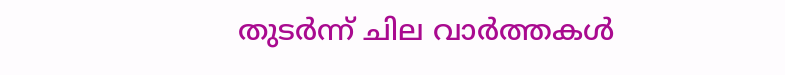തുടർന്ന് ചില വാർത്തകൾ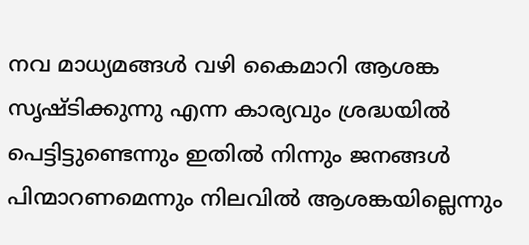നവ മാധ്യമങ്ങൾ വഴി കൈമാറി ആശങ്ക സൃഷ്ടിക്കുന്നു എന്ന കാര്യവും ശ്രദ്ധയിൽ പെട്ടിട്ടുണ്ടെന്നും ഇതിൽ നിന്നും ജനങ്ങൾ പിന്മാറണമെന്നും നിലവിൽ ആശങ്കയില്ലെന്നും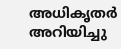അധികൃതർ അറിയിച്ചു